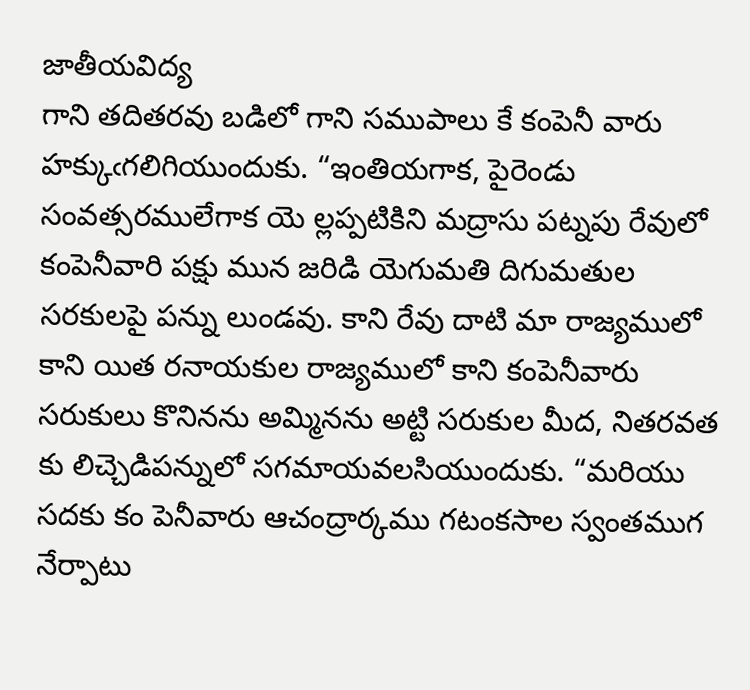జాతీయవిద్య
గాని తదితరవు బడిలో గాని సముపాలు కే కంపెనీ వారు హక్కుఁగలిగియుందుకు. “ఇంతియగాక, పైరెండు సంవత్సరములేగాక యె ల్లప్పటికిని మద్రాసు పట్నపు రేవులో కంపెనీవారి పక్షు మున జరిడి యెగుమతి దిగుమతుల సరకులపై పన్ను లుండవు. కాని రేవు దాటి మా రాజ్యములో కాని యిత రనాయకుల రాజ్యములో కాని కంపెనీవారు సరుకులు కొనినను అమ్మినను అట్టి సరుకుల మీద, నితరవత కు లిచ్చెడిపన్నులో సగమాయవలసియుందుకు. “మరియు సదకు కం పెనీవారు ఆచంద్రార్కము గటంకసాల స్వంతముగ నేర్పాటు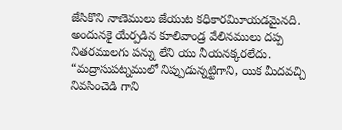జేసికొని నాణెములు జేయుట కధికారమిూయడమైనది. అందునకై యేర్పడిన కూలివాండ్ర వేలినములు దప్ప నితరములగు పన్ను లేని యు నీయనక్కరలేదు. “మద్రాసుపట్నములో నిప్పుడున్నట్టిగాని, యిక మీదవచ్చి నివసించెడి గాని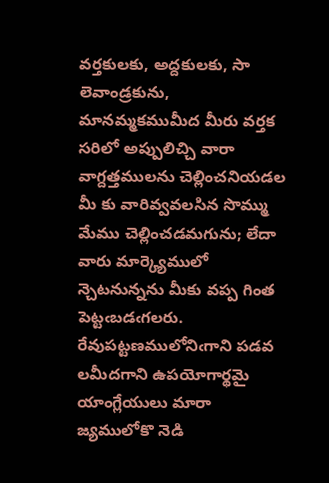వర్తకులకు, అద్దకులకు, సా లెవాండ్రకును, మానమ్మకముమీద మీరు వర్తక సరిలో అప్పులిచ్చి వారా వాగ్దత్తములను చెల్లించనియడల మీ కు వారివ్వవలసిన సొమ్ము మేము చెల్లించడమగును; లేదా వారు మార్క్యెములో న్చెటనున్నను మీకు వప్ప గింత పెట్టఁబడఁగలరు. రేవుపట్టణములోనిఁగాని పడవ లమీదగాని ఉపయోగార్థమై యాంగ్లేయులు మారా జ్యములోకొ నెడి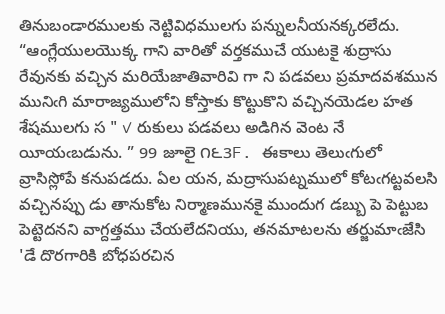తినుబండారములకు నెట్టివిధములగు పన్నులనీయనక్కరలేదు. “ఆంగ్లేయులయొక్క గాని వారితో వర్తకముచే యుటకై శుద్రాసు రేవునకు వచ్చిన మరియేజాతివారివి గా ని పడవలు ప్రమాదవశమున మునిఁగి మారాజ్యములోని కోస్తాకు కొట్టుకొని వచ్చినయెడల హత శేషములగు స " ✓ రుకులు పడవలు అడిగిన వెంట నే యీయఁబడును. ” 99 జూలై ౧౬3F. ఈకాలు తెలుఁగులో వ్రాసిస్లోపే కనుపడదు. ఏల యన, మద్రాసుపట్నములో కోటఁగట్టవలసి వచ్చినప్పు డు తానుకోట నిర్మాణమునకై ముందుగ డబ్బు పె పెట్టుబ పెట్టెదనని వాగ్దత్తము చేయలేదనియు, తనమాటలను తర్జుమాఁజేసి 'డే దొరగారికి బోధపరచిన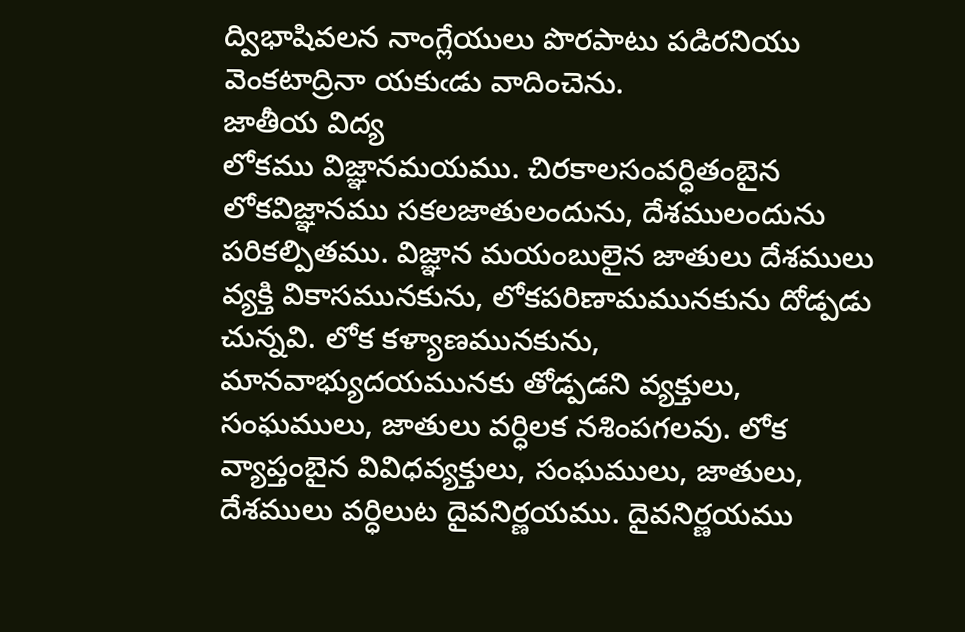ద్విభాషివలన నాంగ్లేయులు పొరపాటు పడిరనియు వెంకటాద్రినా యకుఁడు వాదించెను.
జాతీయ విద్య
లోకము విజ్ఞానమయము. చిరకాలసంవర్ధితంబైన లోకవిజ్ఞానము సకలజాతులందును, దేశములందును పరికల్పితము. విజ్ఞాన మయంబులైన జాతులు దేశములు వ్యక్తి వికాసమునకును, లోకపరిణామమునకును దోడ్పడు చున్నవి. లోక కళ్యాణమునకును, మానవాభ్యుదయమునకు తోడ్పడని వ్యక్తులు, సంఘములు, జాతులు వర్ధిలక నశింపగలవు. లోక వ్యాప్తంబైన వివిధవ్యక్తులు, సంఘములు, జాతులు, దేశములు వర్ధిలుట దైవనిర్ణయము. దైవనిర్ణయము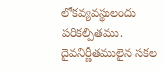లోకవ్యవస్థులందు పరికల్పితము. దైవనిర్ణీతములైన సకల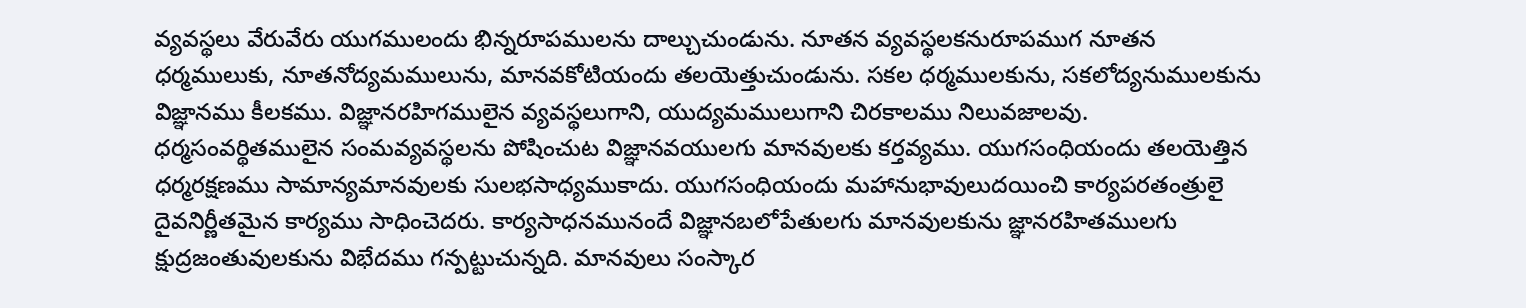వ్యవస్థలు వేరువేరు యుగములందు భిన్నరూపములను దాల్చుచుండును. నూతన వ్యవస్థలకనురూపముగ నూతన ధర్మములుకు, నూతనోద్యమములును, మానవకోటియందు తలయెత్తుచుండును. సకల ధర్మములకును, సకలోద్యనుములకును విజ్ఞానము కీలకము. విజ్ఞానరహిగములైన వ్యవస్థలుగాని, యుద్యమములుగాని చిరకాలము నిలువజాలవు. ధర్మసంవర్థితములైన సంమవ్యవస్థలను పోషించుట విజ్ఞానవయులగు మానవులకు కర్తవ్యము. యుగసంధియందు తలయెత్తిన ధర్మరక్షణము సామాన్యమానవులకు సులభసాధ్యముకాదు. యుగసంధియందు మహానుభావులుదయించి కార్యపరతంత్రులై దైవనిర్ణీతమైన కార్యము సాధించెదరు. కార్యసాధనమునందే విజ్ఞానబలోపేతులగు మానవులకును జ్ఞానరహితములగు క్షుద్రజంతువులకును విభేదము గన్పట్టుచున్నది. మానవులు సంస్కార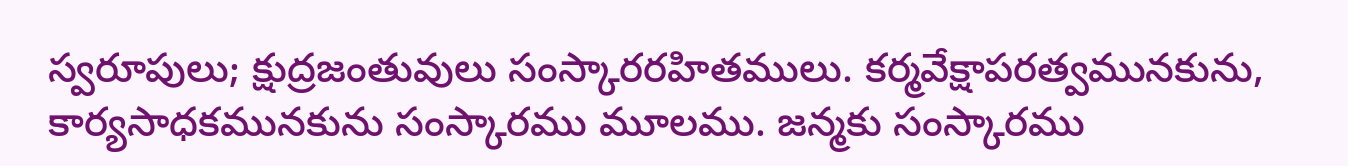స్వరూపులు; క్షుద్రజంతువులు సంస్కారరహితములు. కర్మవేక్షాపరత్వమునకును, కార్యసాధకమునకును సంస్కారము మూలము. జన్మకు సంస్కారము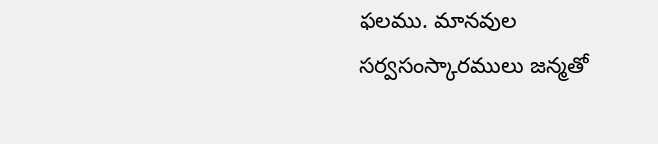ఫలము. మానవుల సర్వసంస్కారములు జన్మతో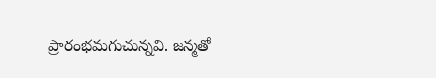ప్రారంభమగుచున్నవి. జన్మతో